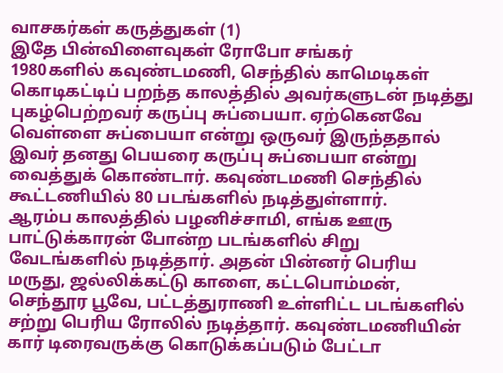வாசகர்கள் கருத்துகள் (1)
இதே பின்விளைவுகள் ரோபோ சங்கர்
1980களில் கவுண்டமணி, செந்தில் காமெடிகள் கொடிகட்டிப் பறந்த காலத்தில் அவர்களுடன் நடித்து புகழ்பெற்றவர் கருப்பு சுப்பையா. ஏற்கெனவே வெள்ளை சுப்பையா என்று ஒருவர் இருந்ததால் இவர் தனது பெயரை கருப்பு சுப்பையா என்று வைத்துக் கொண்டார். கவுண்டமணி செந்தில் கூட்டணியில் 80 படங்களில் நடித்துள்ளார்.
ஆரம்ப காலத்தில் பழனிச்சாமி, எங்க ஊரு பாட்டுக்காரன் போன்ற படங்களில் சிறு வேடங்களில் நடித்தார். அதன் பின்னர் பெரிய மருது, ஜல்லிக்கட்டு காளை, கட்டபொம்மன், செந்தூர பூவே, பட்டத்துராணி உள்ளிட்ட படங்களில் சற்று பெரிய ரோலில் நடித்தார். கவுண்டமணியின் கார் டிரைவருக்கு கொடுக்கப்படும் பேட்டா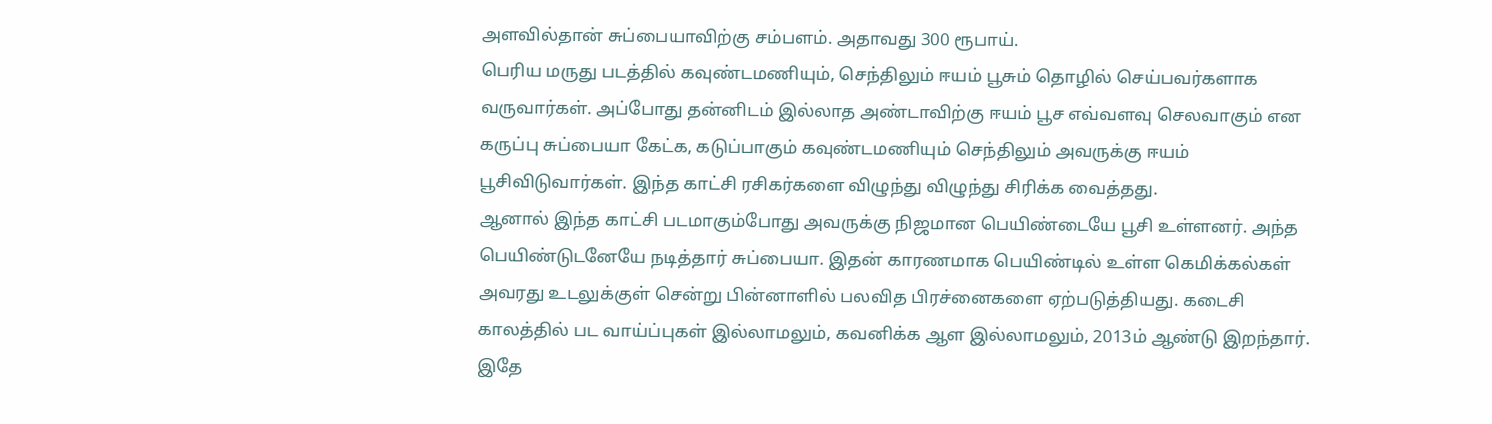அளவில்தான் சுப்பையாவிற்கு சம்பளம். அதாவது 300 ரூபாய்.
பெரிய மருது படத்தில் கவுண்டமணியும், செந்திலும் ஈயம் பூசும் தொழில் செய்பவர்களாக வருவார்கள். அப்போது தன்னிடம் இல்லாத அண்டாவிற்கு ஈயம் பூச எவ்வளவு செலவாகும் என கருப்பு சுப்பையா கேட்க, கடுப்பாகும் கவுண்டமணியும் செந்திலும் அவருக்கு ஈயம் பூசிவிடுவார்கள். இந்த காட்சி ரசிகர்களை விழுந்து விழுந்து சிரிக்க வைத்தது.
ஆனால் இந்த காட்சி படமாகும்போது அவருக்கு நிஜமான பெயிண்டையே பூசி உள்ளனர். அந்த பெயிண்டுடனேயே நடித்தார் சுப்பையா. இதன் காரணமாக பெயிண்டில் உள்ள கெமிக்கல்கள் அவரது உடலுக்குள் சென்று பின்னாளில் பலவித பிரச்னைகளை ஏற்படுத்தியது. கடைசி காலத்தில் பட வாய்ப்புகள் இல்லாமலும், கவனிக்க ஆள இல்லாமலும், 2013ம் ஆண்டு இறந்தார்.
இதே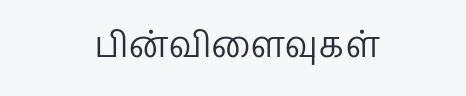பின்விளைவுகள்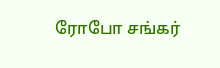ரோபோ சங்கர்